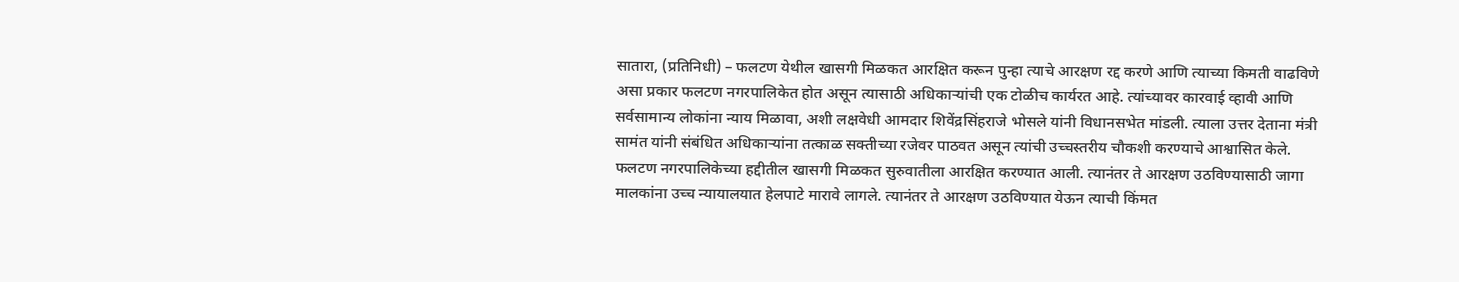सातारा, (प्रतिनिधी) – फलटण येथील खासगी मिळकत आरक्षित करून पुन्हा त्याचे आरक्षण रद्द करणे आणि त्याच्या किमती वाढविणे असा प्रकार फलटण नगरपालिकेत होत असून त्यासाठी अधिकाऱ्यांची एक टोळीच कार्यरत आहे. त्यांच्यावर कारवाई व्हावी आणि सर्वसामान्य लोकांना न्याय मिळावा, अशी लक्षवेधी आमदार शिवेंद्रसिंहराजे भोसले यांनी विधानसभेत मांडली. त्याला उत्तर देताना मंत्री सामंत यांनी संबंधित अधिकाऱ्यांना तत्काळ सक्तीच्या रजेवर पाठवत असून त्यांची उच्चस्तरीय चौकशी करण्याचे आश्वासित केले. फलटण नगरपालिकेच्या हद्दीतील खासगी मिळकत सुरुवातीला आरक्षित करण्यात आली. त्यानंतर ते आरक्षण उठविण्यासाठी जागा मालकांना उच्च न्यायालयात हेलपाटे मारावे लागले. त्यानंतर ते आरक्षण उठविण्यात येऊन त्याची किंमत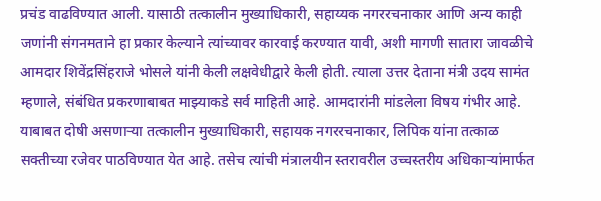प्रचंड वाढविण्यात आली. यासाठी तत्कालीन मुख्याधिकारी, सहाय्यक नगररचनाकार आणि अन्य काही जणांनी संगनमताने हा प्रकार केल्याने त्यांच्यावर कारवाई करण्यात यावी, अशी मागणी सातारा जावळीचे आमदार शिवेंद्रसिंहराजे भोसले यांनी केली लक्षवेधीद्वारे केली होती. त्याला उत्तर देताना मंत्री उदय सामंत म्हणाले, संबंधित प्रकरणाबाबत माझ्याकडे सर्व माहिती आहे. आमदारांनी मांडलेला विषय गंभीर आहे. याबाबत दोषी असणाऱ्या तत्कालीन मुख्याधिकारी, सहायक नगररचनाकार, लिपिक यांना तत्काळ सक्तीच्या रजेवर पाठविण्यात येत आहे. तसेच त्यांची मंत्रालयीन स्तरावरील उच्चस्तरीय अधिकाऱ्यांमार्फत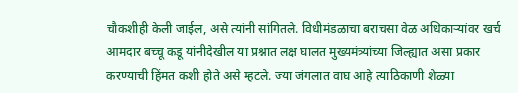चौकशीही केली जाईल, असे त्यांनी सांगितले. विधीमंडळाचा बराचसा वेळ अधिकाऱ्यांवर खर्च आमदार बच्चू कडू यांनीदेखील या प्रश्नात लक्ष घालत मुख्यमंत्र्यांच्या जिल्ह्यात असा प्रकार करण्याची हिंमत कशी होते असे म्हटले. ज्या जंगलात वाघ आहे त्याठिकाणी शेळ्या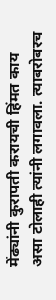मेंढ्यांनी कुरापती करायची हिंमत काय असा टोलाही त्यांनी लगावला. त्याबरोबरच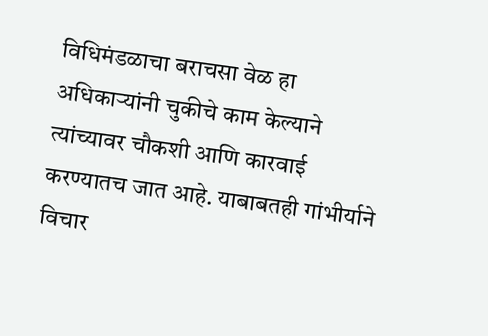विधिमंडळाचा बराचसा वेळ हा अधिकाऱ्यांनी चुकीचे काम केल्याने त्यांच्यावर चौकशी आणि कारवाई करण्यातच जात आहे. याबाबतही गांभीर्याने विचार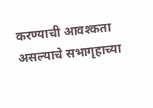करण्याची आवश्कता असल्याचे सभागृहाच्या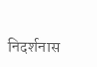निदर्शनास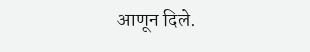आणून दिले.